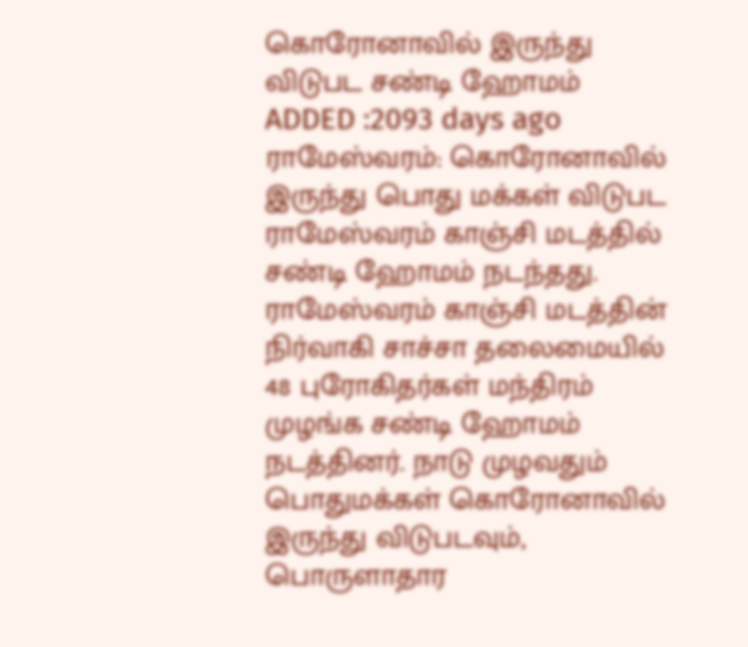கொரோனாவில் இருந்து விடுபட சண்டி ஹோமம்
ADDED :2093 days ago
ராமேஸ்வரம்: கொரோனாவில் இருந்து பொது மக்கள் விடுபட ராமேஸ்வரம் காஞ்சி மடத்தில் சண்டி ஹோமம் நடந்தது.
ராமேஸ்வரம் காஞ்சி மடத்தின் நிர்வாகி சாச்சா தலைமையில் 48 புரோகிதர்கள் மந்திரம் முழங்க சண்டி ஹோமம் நடத்தினர். நாடு முழவதும் பொதுமக்கள் கொரோனாவில் இருந்து விடுபடவும், பொருளாதார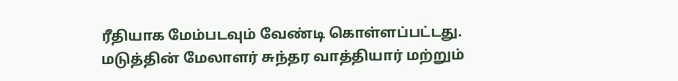ரீதியாக மேம்படவும் வேண்டி கொள்ளப்பட்டது. மடுத்தின் மேலாளர் சுந்தர வாத்தியார் மற்றும்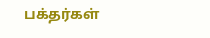பக்தர்கள்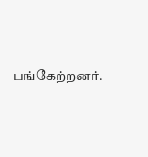பங்கேற்றனர்.